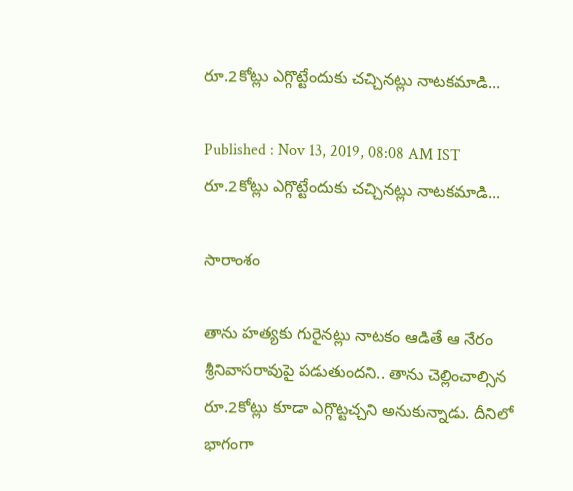రూ.2కోట్లు ఎగ్గొట్టేందుకు చచ్చినట్లు నాటకమాడి...

Published : Nov 13, 2019, 08:08 AM IST
రూ.2కోట్లు ఎగ్గొట్టేందుకు చచ్చినట్లు నాటకమాడి...

సారాంశం

తాను హత్యకు గురైనట్లు నాటకం ఆడితే ఆ నేరం శ్రీనివాసరావుపై పడుతుందని.. తాను చెల్లించాల్సిన  రూ.2కోట్లు కూడా ఎగ్గొట్టచ్చని అనుకున్నాడు. దీనిలో భాగంగా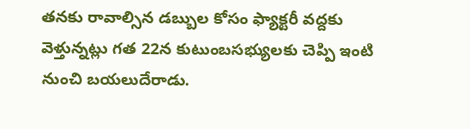తనకు రావాల్సిన డబ్బుల కోసం ఫ్యాక్టరీ వద్దకు వెళ్తున్నట్లు గత 22న కుటుంబసభ్యులకు చెప్పి ఇంటి నుంచి బయలుదేరాడు.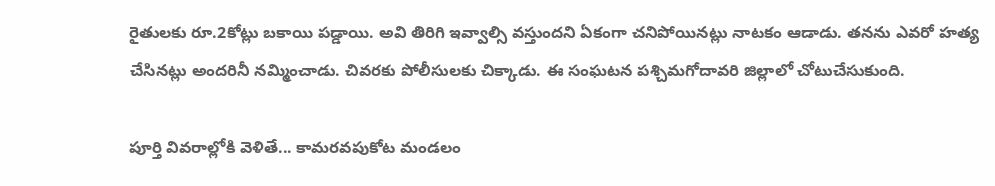రైతులకు రూ.2కోట్లు బకాయి పడ్డాయి. అవి తిరిగి ఇవ్వాల్సి వస్తుందని ఏకంగా చనిపోయినట్లు నాటకం ఆడాడు. తనను ఎవరో హత్య చేసినట్లు అందరినీ నమ్మించాడు. చివరకు పోలీసులకు చిక్కాడు. ఈ సంఘటన పశ్చిమగోదావరి జిల్లాలో చోటుచేసుకుంది.

పూర్తి వివరాల్లోకి వెళితే... కామరవపుకోట మండలం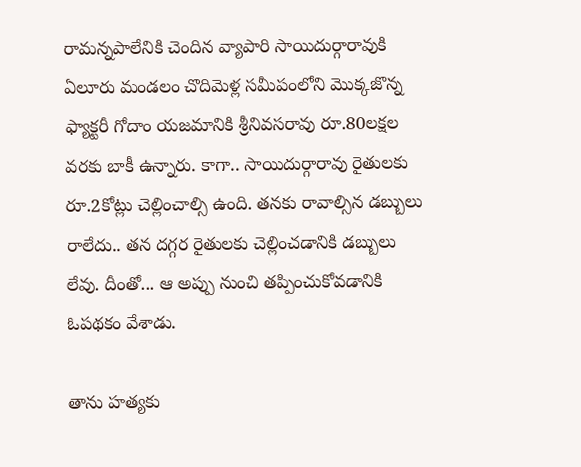రామన్నపాలేనికి చెందిన వ్యాపారి సాయిదుర్గారావుకి ఏలూరు మండలం చొదిమెళ్ల సమీపంలోని మొక్కజొన్న ఫ్యాక్టరీ గోదాం యజమానికి శ్రీనివసరావు రూ.80లక్షల వరకు బాకీ ఉన్నారు. కాగా.. సాయిదుర్గారావు రైతులకు రూ.2కోట్లు చెల్లించాల్సి ఉంది. తనకు రావాల్సిన డబ్బులు రాలేదు.. తన దగ్గర రైతులకు చెల్లించడానికి డబ్బులు లేవు. దీంతో... ఆ అప్పు నుంచి తప్పించుకోవడానికి ఓపథకం వేశాడు.

తాను హత్యకు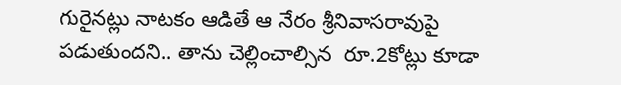గురైనట్లు నాటకం ఆడితే ఆ నేరం శ్రీనివాసరావుపై పడుతుందని.. తాను చెల్లించాల్సిన  రూ.2కోట్లు కూడా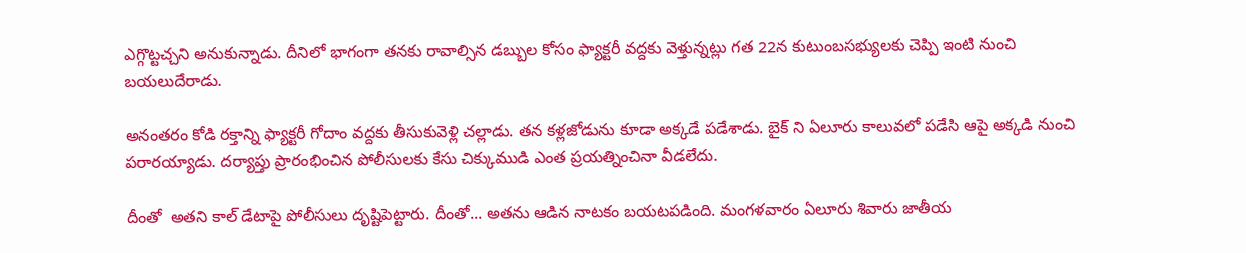ఎగ్గొట్టచ్చని అనుకున్నాడు. దీనిలో భాగంగా తనకు రావాల్సిన డబ్బుల కోసం ఫ్యాక్టరీ వద్దకు వెళ్తున్నట్లు గత 22న కుటుంబసభ్యులకు చెప్పి ఇంటి నుంచి బయలుదేరాడు.

అనంతరం కోడి రక్తాన్ని ఫ్యాక్టరీ గోదాం వద్దకు తీసుకువెళ్లి చల్లాడు. తన కళ్లజోడును కూడా అక్కడే పడేశాడు. బైక్ ని ఏలూరు కాలువలో పడేసి ఆపై అక్కడి నుంచి పరారయ్యాడు. దర్యాప్తు ప్రారంభించిన పోలీసులకు కేసు చిక్కుముడి ఎంత ప్రయత్నించినా వీడలేదు.

దీంతో  అతని కాల్ డేటాపై పోలీసులు దృష్టిపెట్టారు. దీంతో... అతను ఆడిన నాటకం బయటపడింది. మంగళవారం ఏలూరు శివారు జాతీయ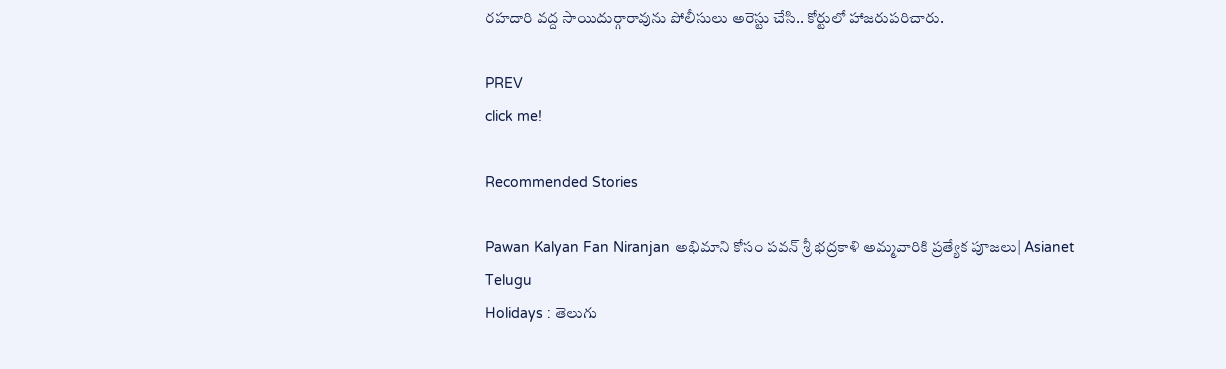రహదారి వద్ద సాయిదుర్గారావును పోలీసులు అరెస్టు చేసి.. కోర్టులో హాజరుపరిచారు.

PREV
click me!

Recommended Stories

Pawan Kalyan Fan Niranjan అభిమాని కోసం పవన్ శ్రీ భద్రకాళి అమ్మవారికి ప్రత్యేక పూజలు| Asianet Telugu
Holidays : తెలుగు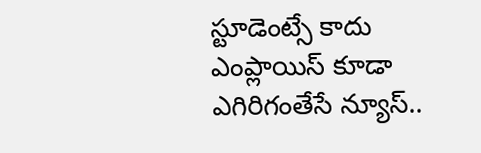స్టూడెంట్సే కాదు ఎంప్లాయిస్ కూడా ఎగిరిగంతేసే న్యూస్..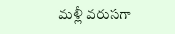మళ్లీ వరుసగా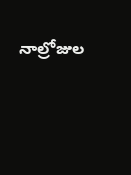నాల్రోజుల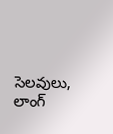సెలవులు, లాంగ్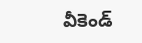వీకెండ్